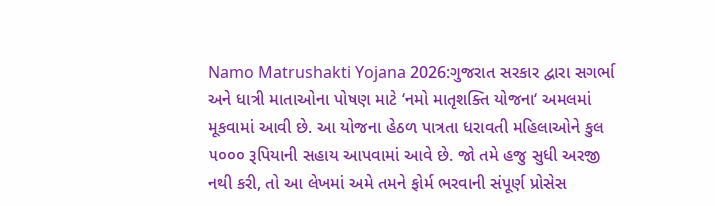Namo Matrushakti Yojana 2026:ગુજરાત સરકાર દ્વારા સગર્ભા અને ધાત્રી માતાઓના પોષણ માટે ‘નમો માતૃશક્તિ યોજના‘ અમલમાં મૂકવામાં આવી છે. આ યોજના હેઠળ પાત્રતા ધરાવતી મહિલાઓને કુલ ૫૦૦૦ રૂપિયાની સહાય આપવામાં આવે છે. જો તમે હજુ સુધી અરજી નથી કરી, તો આ લેખમાં અમે તમને ફોર્મ ભરવાની સંપૂર્ણ પ્રોસેસ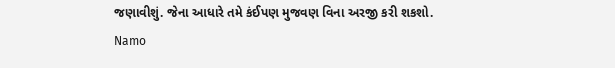જણાવીશું. જેના આધારે તમે કંઈપણ મુજવણ વિના અરજી કરી શકશો.
Namo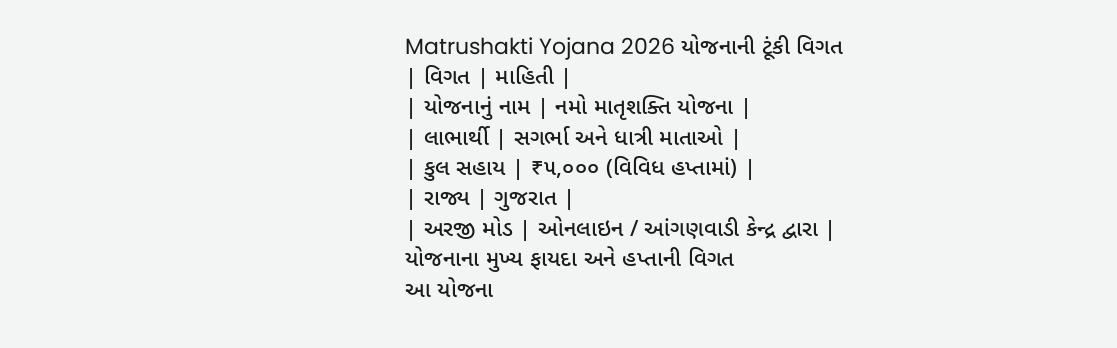Matrushakti Yojana 2026 યોજનાની ટૂંકી વિગત
| વિગત | માહિતી |
| યોજનાનું નામ | નમો માતૃશક્તિ યોજના |
| લાભાર્થી | સગર્ભા અને ધાત્રી માતાઓ |
| કુલ સહાય | ₹૫,૦૦૦ (વિવિધ હપ્તામાં) |
| રાજ્ય | ગુજરાત |
| અરજી મોડ | ઓનલાઇન / આંગણવાડી કેન્દ્ર દ્વારા |
યોજનાના મુખ્ય ફાયદા અને હપ્તાની વિગત
આ યોજના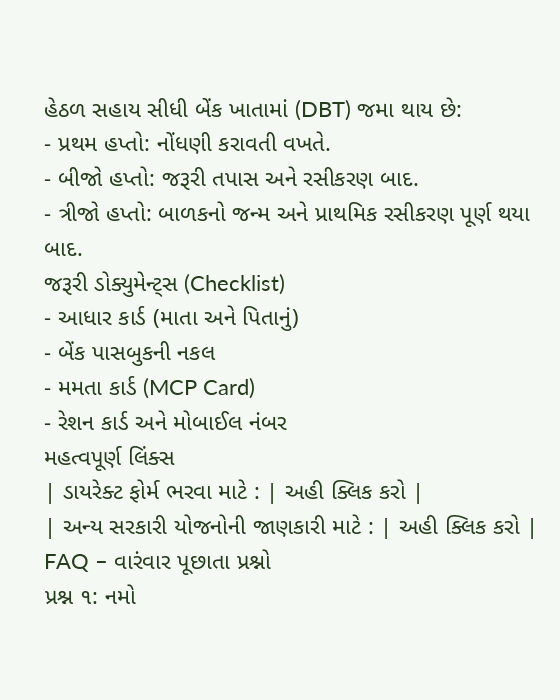હેઠળ સહાય સીધી બેંક ખાતામાં (DBT) જમા થાય છે:
- પ્રથમ હપ્તો: નોંધણી કરાવતી વખતે.
- બીજો હપ્તો: જરૂરી તપાસ અને રસીકરણ બાદ.
- ત્રીજો હપ્તો: બાળકનો જન્મ અને પ્રાથમિક રસીકરણ પૂર્ણ થયા બાદ.
જરૂરી ડોક્યુમેન્ટ્સ (Checklist)
- આધાર કાર્ડ (માતા અને પિતાનું)
- બેંક પાસબુકની નકલ
- મમતા કાર્ડ (MCP Card)
- રેશન કાર્ડ અને મોબાઈલ નંબર
મહત્વપૂર્ણ લિંક્સ
| ડાયરેક્ટ ફોર્મ ભરવા માટે : | અહી ક્લિક કરો |
| અન્ય સરકારી યોજનોની જાણકારી માટે : | અહી ક્લિક કરો |
FAQ – વારંવાર પૂછાતા પ્રશ્નો
પ્રશ્ન ૧: નમો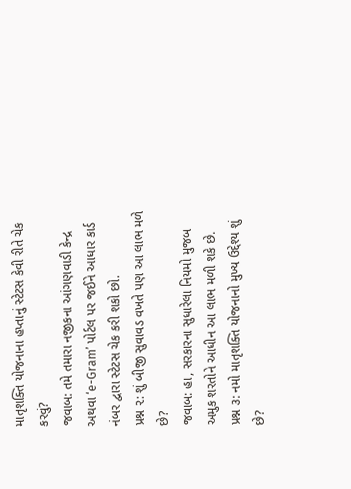માતૃશક્તિ યોજનાના હપ્તાનું સ્ટેટસ કેવી રીતે ચેક કરવું?
જવાબ: તમે તમારા નજીકના આંગણવાડી કેન્દ્ર અથવા ‘e-Gram’ પોર્ટલ પર જઈને આધાર કાર્ડ નંબર દ્વારા સ્ટેટસ ચેક કરી શકો છો.
પ્રશ્ન ૨: શું બીજી સુવાવડ વખતે પણ આ લાભ મળે છે?
જવાબ: હા, સરકારના સુધારેલા નિયમો મુજબ અમુક શરતોને આધીન આ લાભ મળી શકે છે.
પ્રશ્ન ૩: નમો માતૃશક્તિ યોજનાનો મુખ્ય ઉદ્દેશ્ય શું છે?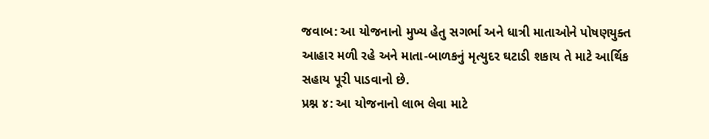જવાબ: આ યોજનાનો મુખ્ય હેતુ સગર્ભા અને ધાત્રી માતાઓને પોષણયુક્ત આહાર મળી રહે અને માતા-બાળકનું મૃત્યુદર ઘટાડી શકાય તે માટે આર્થિક સહાય પૂરી પાડવાનો છે.
પ્રશ્ન ૪: આ યોજનાનો લાભ લેવા માટે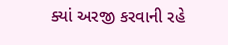ક્યાં અરજી કરવાની રહે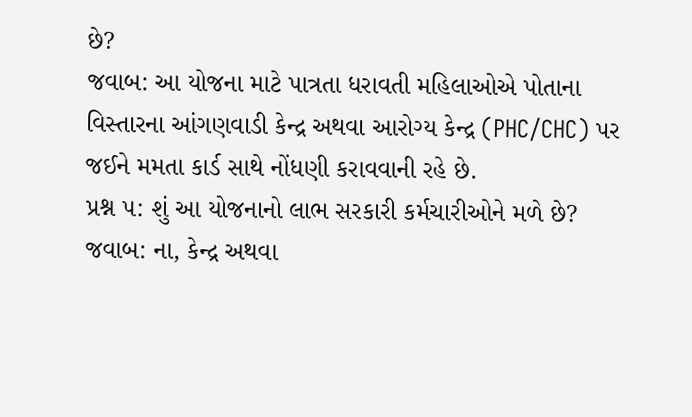છે?
જવાબ: આ યોજના માટે પાત્રતા ધરાવતી મહિલાઓએ પોતાના વિસ્તારના આંગણવાડી કેન્દ્ર અથવા આરોગ્ય કેન્દ્ર (PHC/CHC) પર જઈને મમતા કાર્ડ સાથે નોંધણી કરાવવાની રહે છે.
પ્રશ્ન ૫: શું આ યોજનાનો લાભ સરકારી કર્મચારીઓને મળે છે?
જવાબ: ના, કેન્દ્ર અથવા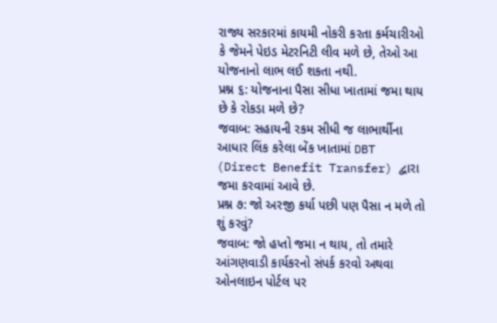રાજ્ય સરકારમાં કાયમી નોકરી કરતા કર્મચારીઓ કે જેમને પેઇડ મેટરનિટી લીવ મળે છે, તેઓ આ યોજનાનો લાભ લઈ શકતા નથી.
પ્રશ્ન ૬: યોજનાના પૈસા સીધા ખાતામાં જમા થાય છે કે રોકડા મળે છે?
જવાબ: સહાયની રકમ સીધી જ લાભાર્થીના આધાર લિંક કરેલા બેંક ખાતામાં DBT (Direct Benefit Transfer) દ્વારા જમા કરવામાં આવે છે.
પ્રશ્ન ૭: જો અરજી કર્યા પછી પણ પૈસા ન મળે તો શું કરવું?
જવાબ: જો હપ્તો જમા ન થાય, તો તમારે આંગણવાડી કાર્યકરનો સંપર્ક કરવો અથવા ઓનલાઇન પોર્ટલ પર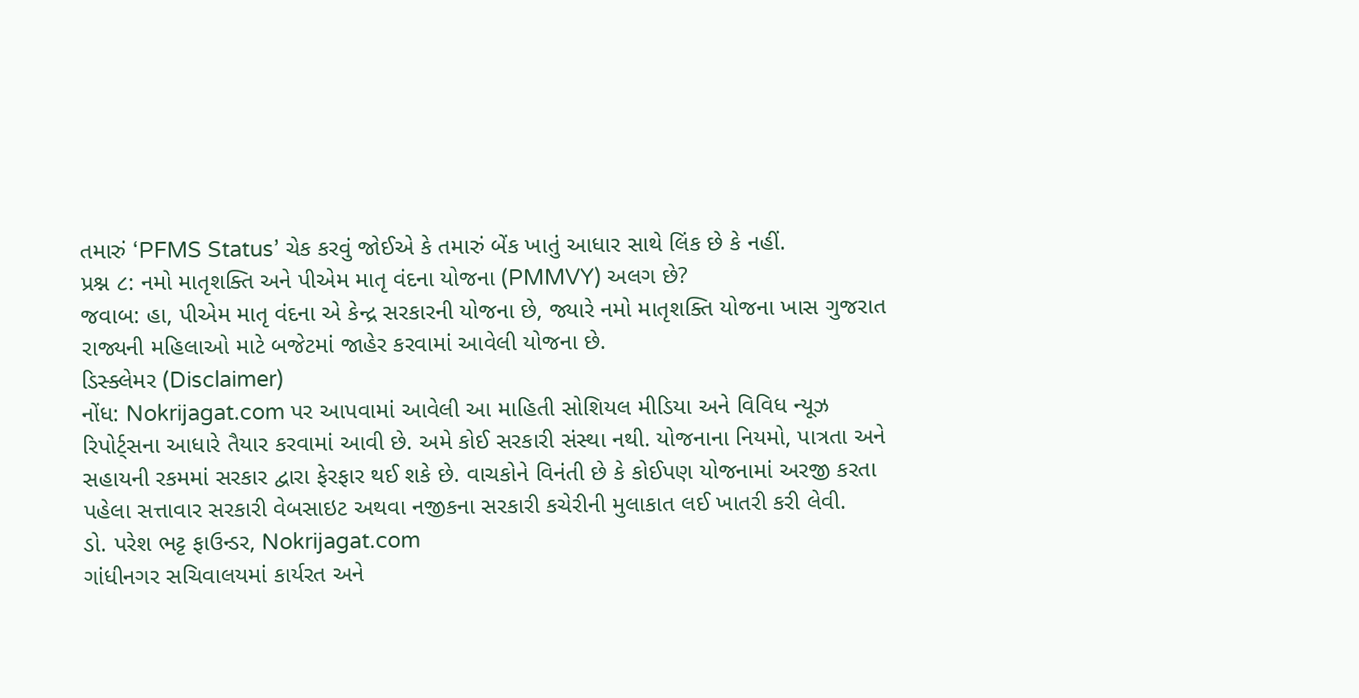તમારું ‘PFMS Status’ ચેક કરવું જોઈએ કે તમારું બેંક ખાતું આધાર સાથે લિંક છે કે નહીં.
પ્રશ્ન ૮: નમો માતૃશક્તિ અને પીએમ માતૃ વંદના યોજના (PMMVY) અલગ છે?
જવાબ: હા, પીએમ માતૃ વંદના એ કેન્દ્ર સરકારની યોજના છે, જ્યારે નમો માતૃશક્તિ યોજના ખાસ ગુજરાત રાજ્યની મહિલાઓ માટે બજેટમાં જાહેર કરવામાં આવેલી યોજના છે.
ડિસ્ક્લેમર (Disclaimer)
નોંધ: Nokrijagat.com પર આપવામાં આવેલી આ માહિતી સોશિયલ મીડિયા અને વિવિધ ન્યૂઝ રિપોર્ટ્સના આધારે તૈયાર કરવામાં આવી છે. અમે કોઈ સરકારી સંસ્થા નથી. યોજનાના નિયમો, પાત્રતા અને સહાયની રકમમાં સરકાર દ્વારા ફેરફાર થઈ શકે છે. વાચકોને વિનંતી છે કે કોઈપણ યોજનામાં અરજી કરતા પહેલા સત્તાવાર સરકારી વેબસાઇટ અથવા નજીકના સરકારી કચેરીની મુલાકાત લઈ ખાતરી કરી લેવી.
ડો. પરેશ ભટ્ટ ફાઉન્ડર, Nokrijagat.com
ગાંધીનગર સચિવાલયમાં કાર્યરત અને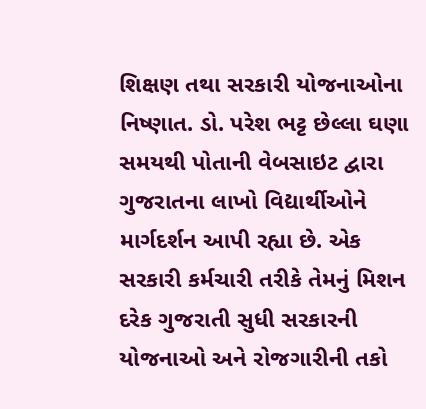શિક્ષણ તથા સરકારી યોજનાઓના નિષ્ણાત. ડો. પરેશ ભટ્ટ છેલ્લા ઘણા સમયથી પોતાની વેબસાઇટ દ્વારા ગુજરાતના લાખો વિદ્યાર્થીઓને માર્ગદર્શન આપી રહ્યા છે. એક સરકારી કર્મચારી તરીકે તેમનું મિશન દરેક ગુજરાતી સુધી સરકારની યોજનાઓ અને રોજગારીની તકો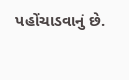પહોંચાડવાનું છે.